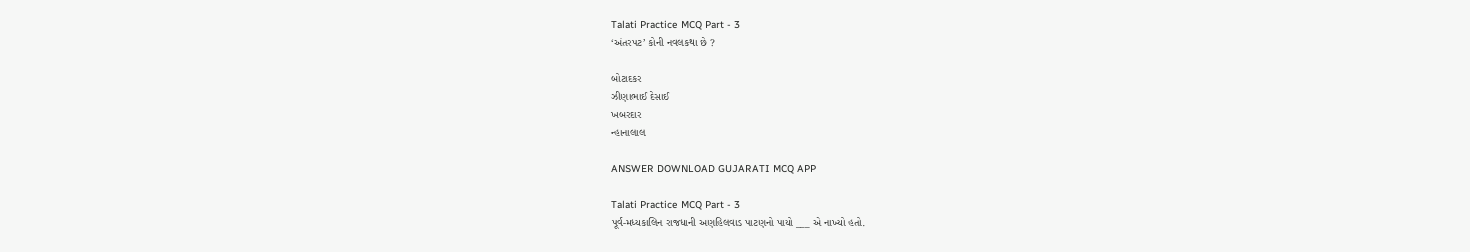Talati Practice MCQ Part - 3
‘અંતરપટ’ કોની નવલકથા છે ?

બોટાદકર
ઝીણાભાઈ દેસાઈ
ખબરદાર
ન્હાનાલાલ

ANSWER DOWNLOAD GUJARATI MCQ APP

Talati Practice MCQ Part - 3
પૂર્વ-મધ્યકાલિન રાજધાની અણહિલવાડ પાટણનો પાયો ___ એ નાખ્યો હતો.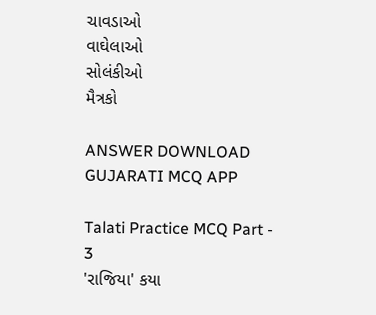ચાવડાઓ
વાઘેલાઓ
સોલંકીઓ
મૈત્રકો

ANSWER DOWNLOAD GUJARATI MCQ APP

Talati Practice MCQ Part - 3
'રાજિયા' કયા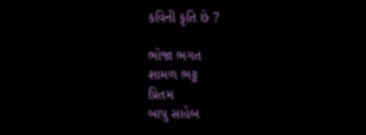કવિની કૃતિ છે ?

ભોજા ભગત
શામળ ભટ્ટ
પ્રિતમ
બાપુ સાહેબ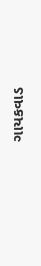ગાયકવાડ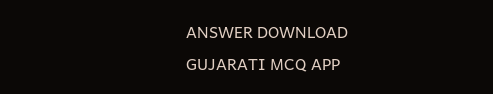ANSWER DOWNLOAD GUJARATI MCQ APP